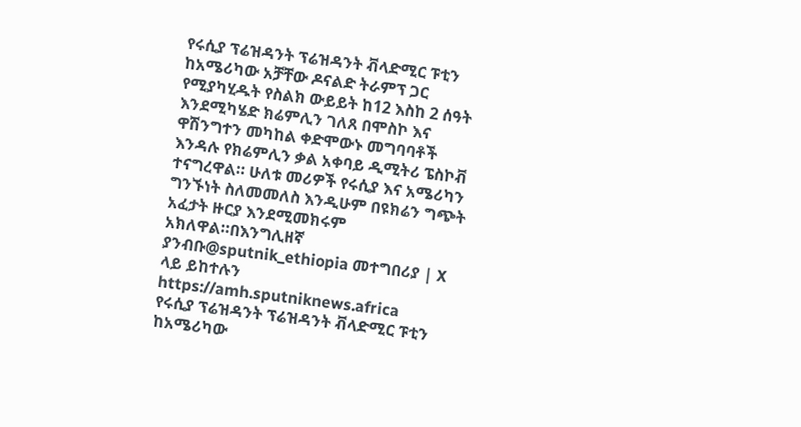የሩሲያ ፕሬዝዳንት ፕሬዝዳንት ቭላድሚር ፑቲን ከአሜሪካው አቻቸው ዶናልድ ትራምፕ ጋር የሚያካሂዱት የስልክ ውይይት ከ12 እስከ 2 ሰዓት እንደሚካሄድ ክሬምሊን ገለጸ በሞስኮ እና ዋሽንግተን መካከል ቀድሞውኑ መግባባቶች እንዳሉ የክሬምሊን ቃል አቀባይ ዲሚትሪ ፔስኮቭ ተናግረዋል። ሁለቱ መሪዎች የሩሲያ እና አሜሪካን ግንኙነት ስለመመለስ እንዲሁም በዩክሬን ግጭት አፈታት ዙርያ እንደሚመክሩም አክለዋል።በእንግሊዘኛ ያንብቡ@sputnik_ethiopia መተግበሪያ | X ላይ ይከተሉን
https://amh.sputniknews.africa
የሩሲያ ፕሬዝዳንት ፕሬዝዳንት ቭላድሚር ፑቲን ከአሜሪካው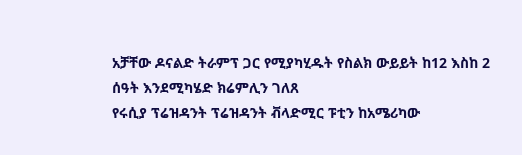አቻቸው ዶናልድ ትራምፕ ጋር የሚያካሂዱት የስልክ ውይይት ከ12 እስከ 2 ሰዓት እንደሚካሄድ ክሬምሊን ገለጸ
የሩሲያ ፕሬዝዳንት ፕሬዝዳንት ቭላድሚር ፑቲን ከአሜሪካው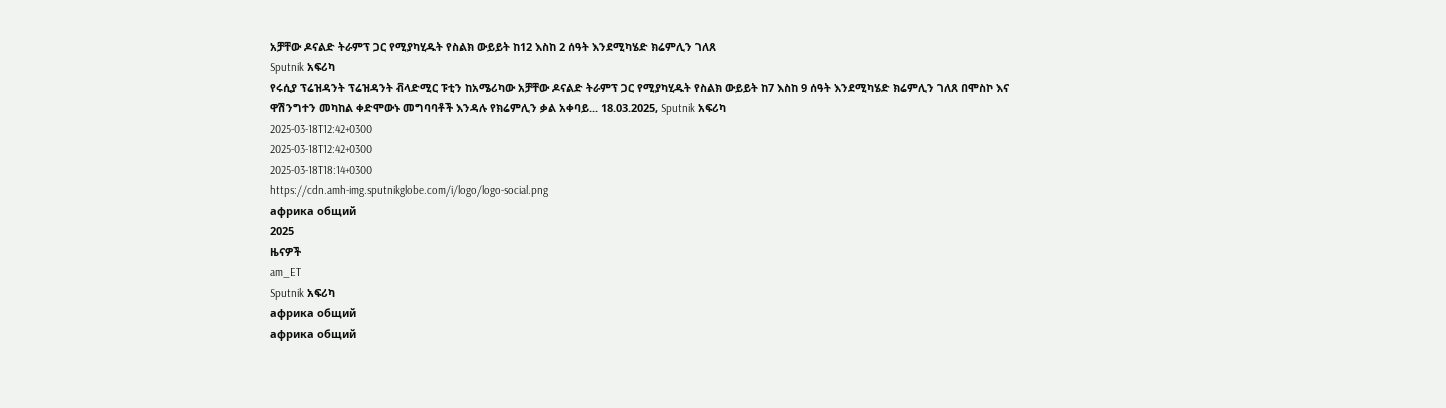አቻቸው ዶናልድ ትራምፕ ጋር የሚያካሂዱት የስልክ ውይይት ከ12 እስከ 2 ሰዓት እንደሚካሄድ ክሬምሊን ገለጸ
Sputnik አፍሪካ
የሩሲያ ፕሬዝዳንት ፕሬዝዳንት ቭላድሚር ፑቲን ከአሜሪካው አቻቸው ዶናልድ ትራምፕ ጋር የሚያካሂዱት የስልክ ውይይት ከ7 እስከ 9 ሰዓት እንደሚካሄድ ክሬምሊን ገለጸ በሞስኮ እና ዋሽንግተን መካከል ቀድሞውኑ መግባባቶች እንዳሉ የክሬምሊን ቃል አቀባይ... 18.03.2025, Sputnik አፍሪካ
2025-03-18T12:42+0300
2025-03-18T12:42+0300
2025-03-18T18:14+0300
https://cdn.amh-img.sputnikglobe.com/i/logo/logo-social.png
африка общий
2025
ዜናዎች
am_ET
Sputnik አፍሪካ
африка общий
африка общий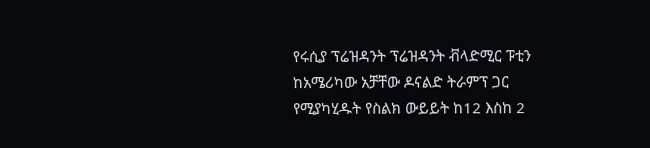የሩሲያ ፕሬዝዳንት ፕሬዝዳንት ቭላድሚር ፑቲን ከአሜሪካው አቻቸው ዶናልድ ትራምፕ ጋር የሚያካሂዱት የስልክ ውይይት ከ12 እስከ 2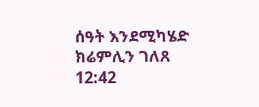ሰዓት እንደሚካሄድ ክሬምሊን ገለጸ
12:42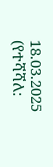18.03.2025 (የተሻሻለ: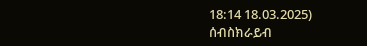18:14 18.03.2025)
ሰብስክራይብ